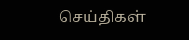செய்திகள்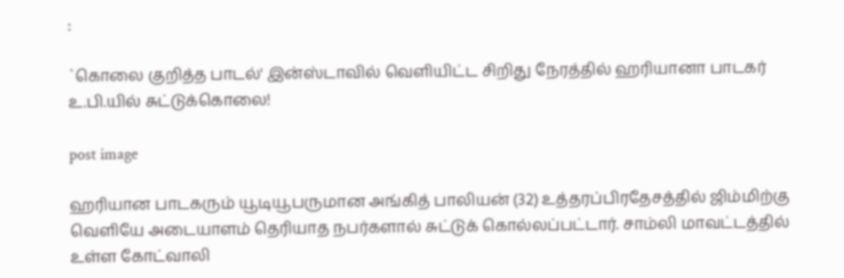:

`கொலை குறித்த பாடல்' இன்ஸ்டாவில் வெளியிட்ட சிறிது நேரத்தில் ஹரியானா பாடகர் உ.பி.யில் சுட்டுக்கொலை!

post image

ஹரியான பாடகரும் யூடியூபருமான அங்கித் பாலியன் (32) உத்தரப்பிரதேசத்தில் ஜிம்மிற்கு வெளியே அடையாளம் தெரியாத நபர்களால் சுட்டுக் கொல்லப்பட்டார். சாம்லி மாவட்டத்தில் உள்ள கோட்வாலி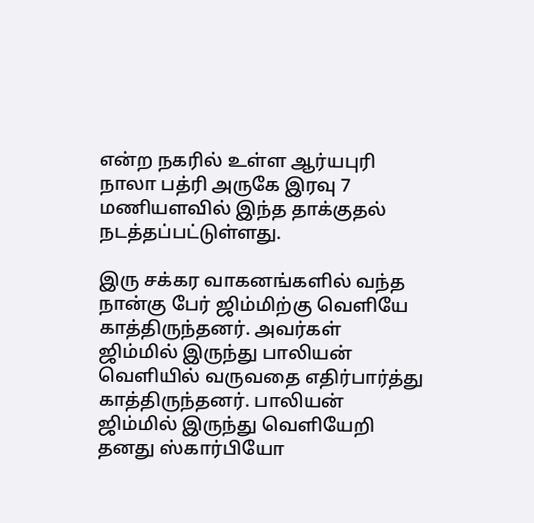என்ற நகரில் உள்ள ஆர்யபுரி நாலா பத்ரி அருகே இரவு 7 மணியளவில் இந்த தாக்குதல் நடத்தப்பட்டுள்ளது.

இரு சக்கர வாகனங்களில் வந்த நான்கு பேர் ஜிம்மிற்கு வெளியே காத்திருந்தனர். அவர்கள் ஜிம்மில் இருந்து பாலியன் வெளியில் வருவதை எதிர்பார்த்து காத்திருந்தனர். பாலியன் ஜிம்மில் இருந்து வெளியேறி தனது ஸ்கார்பியோ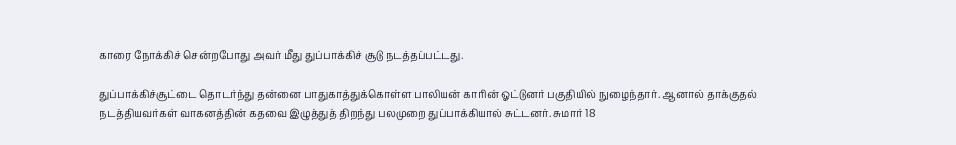காரை நோக்கிச் சென்றபோது அவர் மீது துப்பாக்கிச் சூடு நடத்தப்பட்டது.

துப்பாக்கிச்சூட்டை தொடர்ந்து தன்னை பாதுகாத்துக்கொள்ள பாலியன் காரின் ஓட்டுனர் பகுதியில் நுழைந்தார். ஆனால் தாக்குதல் நடத்தியவர்கள் வாகனத்தின் கதவை இழுத்துத் திறந்து பலமுறை துப்பாக்கியால் சுட்டனர். சுமார் 18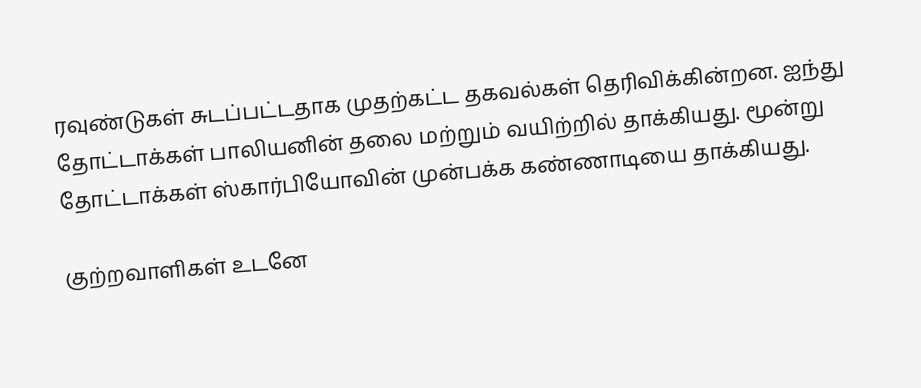ரவுண்டுகள் சுடப்பட்டதாக முதற்கட்ட தகவல்கள் தெரிவிக்கின்றன. ஐந்து தோட்டாக்கள் பாலியனின் தலை மற்றும் வயிற்றில் தாக்கியது. மூன்று தோட்டாக்கள் ஸ்கார்பியோவின் முன்பக்க கண்ணாடியை தாக்கியது.

குற்றவாளிகள் உடனே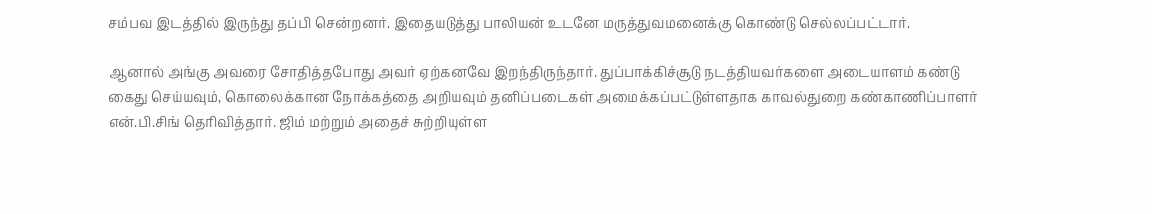சம்பவ இடத்தில் இருந்து தப்பி சென்றனர். இதையடுத்து பாலியன் உடனே மருத்துவமனைக்கு கொண்டு செல்லப்பட்டார்.

ஆனால் அங்கு அவரை சோதித்தபோது அவர் ஏற்கனவே இறந்திருந்தார். துப்பாக்கிச்சூடு நடத்தியவர்களை அடையாளம் கண்டு கைது செய்யவும், கொலைக்கான நோக்கத்தை அறியவும் தனிப்படைகள் அமைக்கப்பட்டுள்ளதாக காவல்துறை கண்காணிப்பாளர் என்.பி.சிங் தெரிவித்தார். ஜிம் மற்றும் அதைச் சுற்றியுள்ள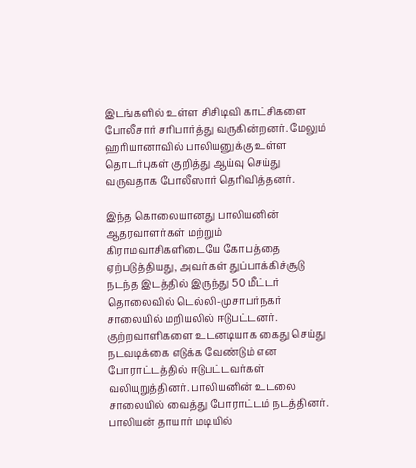இடங்களில் உள்ள சிசிடிவி காட்சிகளை போலீசார் சரிபார்த்து வருகின்றனர். மேலும் ஹரியானாவில் பாலியனுக்கு உள்ள தொடர்புகள் குறித்து ஆய்வு செய்து வருவதாக போலீஸார் தெரிவித்தனர்.

இந்த கொலையானது பாலியனின் ஆதரவாளர்கள் மற்றும் கிராமவாசிகளிடையே கோபத்தை ஏற்படுத்தியது, அவர்கள் துப்பாக்கிச்சூடு நடந்த இடத்தில் இருந்து 50 மீட்டர் தொலைவில் டெல்லி-முசாபர்நகர் சாலையில் மறியலில் ஈடுபட்டனர். குற்றவாளிகளை உடனடியாக கைது செய்து நடவடிக்கை எடுக்க வேண்டும் என போராட்டத்தில் ஈடுபட்டவர்கள் வலியுறுத்தினர். பாலியனின் உடலை சாலையில் வைத்து போராட்டம் நடத்தினர். பாலியன் தாயார் மடியில்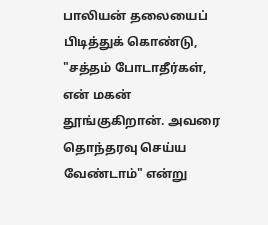பாலியன் தலையைப் பிடித்துக் கொண்டு, "சத்தம் போடாதீர்கள், என் மகன் தூங்குகிறான். அவரை தொந்தரவு செய்ய வேண்டாம்" என்று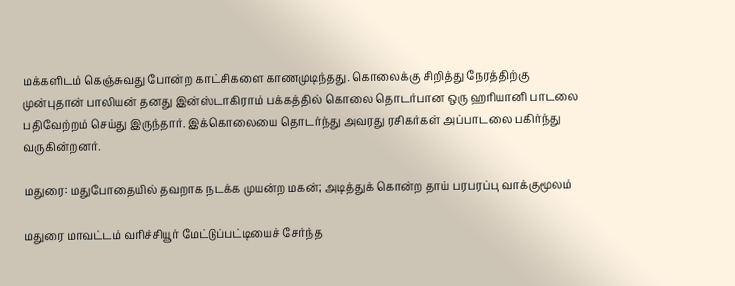மக்களிடம் கெஞ்சுவது போன்ற காட்சிகளை காணமுடிந்தது. கொலைக்கு சிறித்து நேரத்திற்கு முன்புதான் பாலியன் தனது இன்ஸ்டாகிராம் பக்கத்தில் கொலை தொடர்பான ஒரு ஹரியானி பாடலை பதிவேற்றம் செய்து இருந்தார். இக்கொலையை தொடர்ந்து அவரது ரசிகர்கள் அப்பாடலை பகிர்ந்து வருகின்றனர்.

மதுரை: மதுபோதையில் தவறாக நடக்க முயன்ற மகன்; அடித்துக் கொன்ற தாய் பரபரப்பு வாக்குமூலம்

மதுரை மாவட்டம் வரிச்சியூர் மேட்டுப்பட்டியைச் சேர்ந்த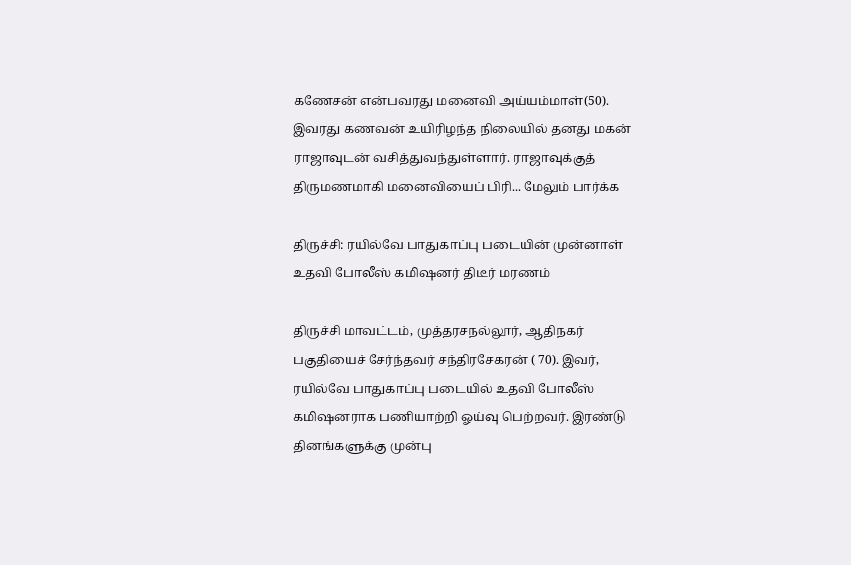கணேசன் என்பவரது மனைவி அய்யம்மாள்(50). இவரது கணவன் உயிரிழந்த நிலையில் தனது மகன் ராஜாவுடன் வசித்துவந்துள்ளார். ராஜாவுக்குத் திருமணமாகி மனைவியைப் பிரி... மேலும் பார்க்க

திருச்சி: ரயில்வே பாதுகாப்பு படையின் முன்னாள் உதவி போலீஸ் கமிஷனர் திடீர் மரணம்

திருச்சி மாவட்டம், முத்தரசநல்லூர், ஆதிநகர் பகுதியைச் சேர்ந்தவர் சந்திரசேகரன் ( 70). இவர், ரயில்வே பாதுகாப்பு படையில் உதவி போலீஸ் கமிஷனராக பணியாற்றி ஓய்வு பெற்றவர். இரண்டு தினங்களுக்கு முன்பு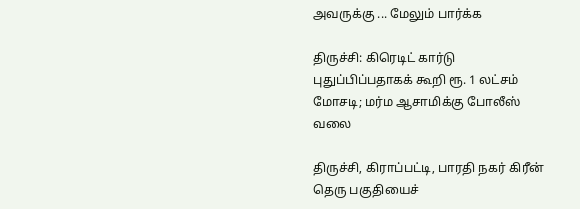அவருக்கு ... மேலும் பார்க்க

திருச்சி: கிரெடிட் கார்டு புதுப்பிப்பதாகக் கூறி ரூ. 1 லட்சம் மோசடி; மர்ம ஆசாமிக்கு போலீஸ் வலை

திருச்சி, கிராப்பட்டி, பாரதி நகர் கிரீன் தெரு பகுதியைச்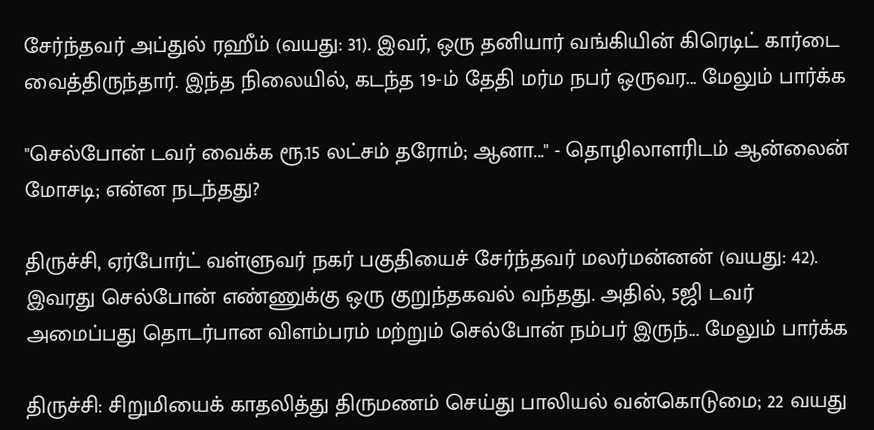சேர்ந்தவர் அப்துல் ரஹீம் (வயது: 31). இவர், ஒரு தனியார் வங்கியின் கிரெடிட் கார்டை வைத்திருந்தார். இந்த நிலையில், கடந்த 19-ம் தேதி மர்ம நபர் ஒருவர... மேலும் பார்க்க

"செல்போன் டவர் வைக்க ரூ.15 லட்சம் தரோம்; ஆனா..." - தொழிலாளரிடம் ஆன்லைன் மோசடி; என்ன நடந்தது?

திருச்சி, ஏர்போர்ட் வள்ளுவர் நகர் பகுதியைச் சேர்ந்தவர் மலர்மன்னன் (வயது: 42). இவரது செல்போன் எண்ணுக்கு ஒரு குறுந்தகவல் வந்தது. அதில், 5ஜி டவர் அமைப்பது தொடர்பான விளம்பரம் மற்றும் செல்போன் நம்பர் இருந்... மேலும் பார்க்க

திருச்சி: சிறுமியைக் காதலித்து திருமணம் செய்து பாலியல் வன்கொடுமை; 22 வயது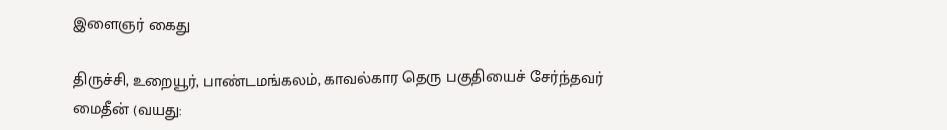இளைஞர் கைது

திருச்சி, உறையூர், பாண்டமங்கலம், காவல்கார தெரு பகுதியைச் சேர்ந்தவர் மைதீன் (வயது: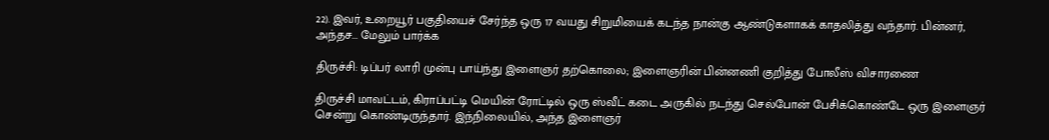22). இவர், உறையூர் பகுதியைச் சேர்ந்த ஒரு 17 வயது சிறுமியைக் கடந்த நான்கு ஆண்டுகளாகக் காதலித்து வந்தார். பின்னர், அந்தச... மேலும் பார்க்க

திருச்சி: டிப்பர் லாரி முன்பு பாய்ந்து இளைஞர் தற்கொலை; இளைஞரின் பின்னணி குறித்து போலீஸ் விசாரணை

திருச்சி மாவட்டம், கிராப்பட்டி மெயின் ரோட்டில் ஒரு ஸ்வீட் கடை அருகில் நடந்து செல்போன் பேசிக்கொண்டே ஒரு இளைஞர் சென்று கொண்டிருந்தார். இந்நிலையில், அந்த இளைஞர்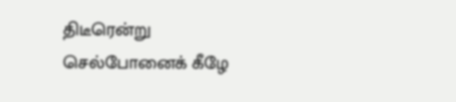திடீரென்று செல்போனைக் கீழே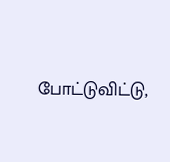போட்டுவிட்டு,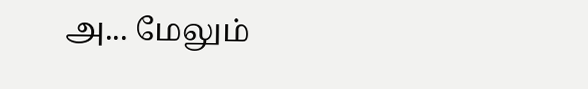அ... மேலும்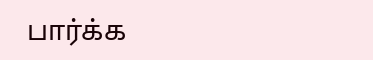பார்க்க